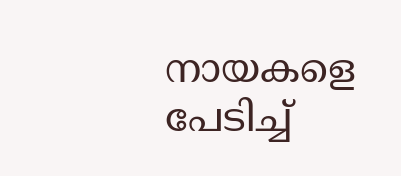നായകളെ പേടിച്ച്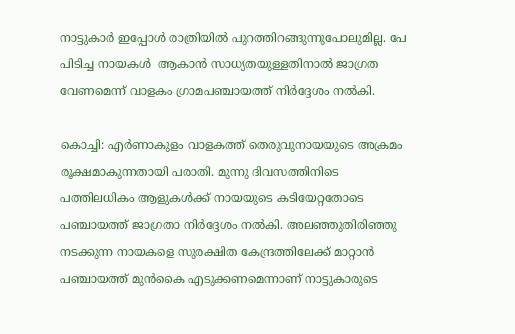നാട്ടുകാര്‍ ഇപ്പോള്‍ രാത്രിയില്‍ പുറത്തിറങ്ങുന്നുപോലുമില്ല. പേ പിടിച്ച നായകള്‍  ആകാന്‍ സാധ്യതയുള്ളതിനാല്‍ ജാഗ്രത വേണമെന്ന് വാളകം ഗ്രാമപഞ്ചായത്ത് നിര്‍ദ്ദേശം നല്‍കി.

കൊച്ചി: എ‍ർണാകുളം വാളകത്ത് തെരുവുനായയുടെ അക്രമം രൂക്ഷമാകുന്നതായി പരാതി. മുന്നു ദിവസത്തിനിടെ പത്തിലധികം ആളുകള്‍ക്ക് നായയുടെ കടിയേറ്റതോടെ പഞ്ചായത്ത് ജാഗ്രതാ നിർദ്ദേശം നല്‍കി. അലഞ്ഞുതിരിഞ്ഞു നടക്കുന്ന നായകളെ സുരക്ഷിത കേന്ദ്രത്തിലേക്ക് മാറ്റാൻ പഞ്ചായത്ത് മുന്‍കൈ എടുക്കണമെന്നാണ് നാട്ടുകാരുടെ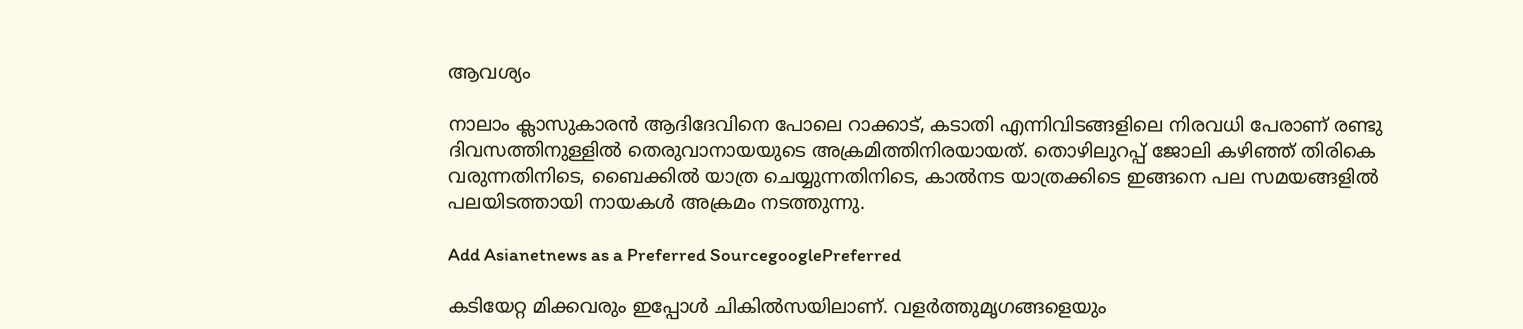ആവശ്യം

നാലാം ക്ലാസുകാരന്‍ ആദിദേവിനെ പോലെ റാക്കാട്, കടാതി എന്നിവിടങ്ങളിലെ നിരവധി പേരാണ് രണ്ടു ദിവസത്തിനുള്ളില്‍ തെരുവാനായയുടെ അക്രമിത്തിനിരയായത്. തൊഴിലുറപ്പ് ജോലി കഴി‍ഞ്ഞ് തിരികെ വരുന്നതിനിടെ, ബൈക്കില്‍ യാത്ര ചെയ്യുന്നതിനിടെ, കാല്‍നട യാത്രക്കിടെ ഇങ്ങനെ പല സമയങ്ങളില്‍ പലയിടത്തായി നായകള്‍ അക്രമം നടത്തുന്നു.

Add Asianetnews as a Preferred SourcegooglePreferred

കടിയേറ്റ മിക്കവരും ഇപ്പോള്‍ ചികില്‍സയിലാണ്. വളര്‍ത്തുമൃഗങ്ങളെയും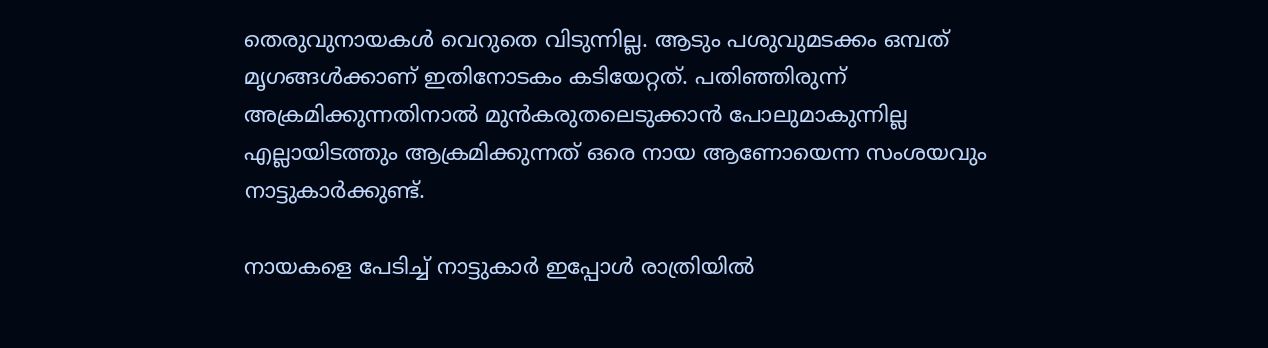തെരുവുനായകള്‍ വെറുതെ വിടുന്നില്ല. ആടും പശുവുമടക്കം ഒമ്പത് മൃഗങ്ങള്‍ക്കാണ് ഇതിനോടകം കടിയേറ്റത്. പ‍തിഞ്ഞിരുന്ന് അക്രമിക്കുന്നതിനാല്‍ മുന്‍കരുതലെടുക്കാന്‍ പോലുമാകുന്നില്ല എല്ലായിടത്തും ആക്രമിക്കുന്നത് ഒരെ നായ ആണോയെന്ന സംശയവും നാട്ടുകാര്‍ക്കുണ്ട്.

നായകളെ പേടിച്ച് നാട്ടുകാര്‍ ഇപ്പോള്‍ രാത്രിയില്‍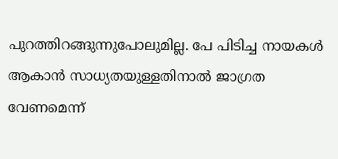പുറത്തിറങ്ങുന്നുപോലുമില്ല. പേ പിടിച്ച നായകള്‍ ആകാന്‍ സാധ്യതയുള്ളതിനാല്‍ ജാഗ്രത വേണമെന്ന്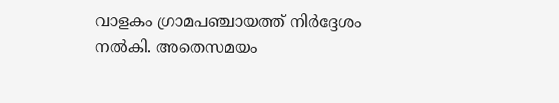വാളകം ഗ്രാമപഞ്ചായത്ത് നിര്‍ദ്ദേശം നല്‍കി. അതെസമയം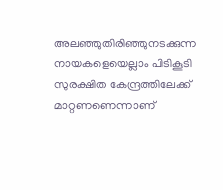അലഞ്ഞുതിരിഞ്ഞുനടക്കുന്ന നായകളെയെല്ലാം പിടികൂടി സുരക്ഷിത കേന്ദ്രത്തിലേക്ക് മാറ്റണണെന്നാണ്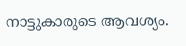നാട്ടുകാരുടെ ആവശ്യം.